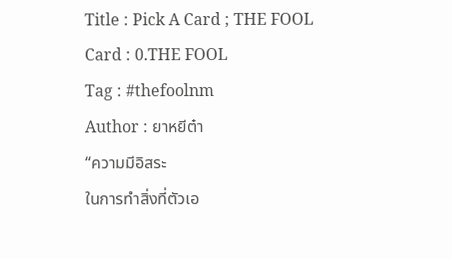Title : Pick A Card ; THE FOOL
Card : 0.THE FOOL
Tag : #thefoolnm
Author : ยาหยีต๋า
“ความมีอิสระ
ในการทำสิ่งที่ตัวเอ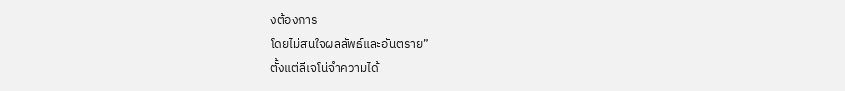งต้องการ
โดยไม่สนใจผลลัพธ์และอันตราย”
ตั้งแต่ลีเจโน่จำความได้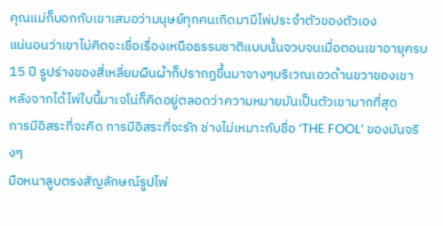คุณแม่ก็บอกกับเขาเสมอว่ามนุษย์ทุกคนเกิดมามีไพ่ประจำตัวของตัวเอง
แน่นอนว่าเขาไม่คิดจะเชื่อเรื่องเหนือธรรมชาติแบบนั้นจวบจนเมื่อตอนเขาอายุครบ 15 ปี รูปร่างของสี่เหลี่ยมผืนผ้าก็ปรากฏขึ้นมาจางๆบริเวณเอวด้านขวาของเขา
หลังจากได้ไพ่ใบนี้มาเจโน่ก็คิดอยู่ตลอดว่าความหมายมันเป็นตัวเขามากที่สุด
การมีอิสระที่จะคิด การมีอิสระที่จะรัก ช่างไม่เหมาะกับชื่อ ‘THE FOOL’ ของมันจริงๆ
มือหนาลูบตรงสัญลักษณ์รูปไพ่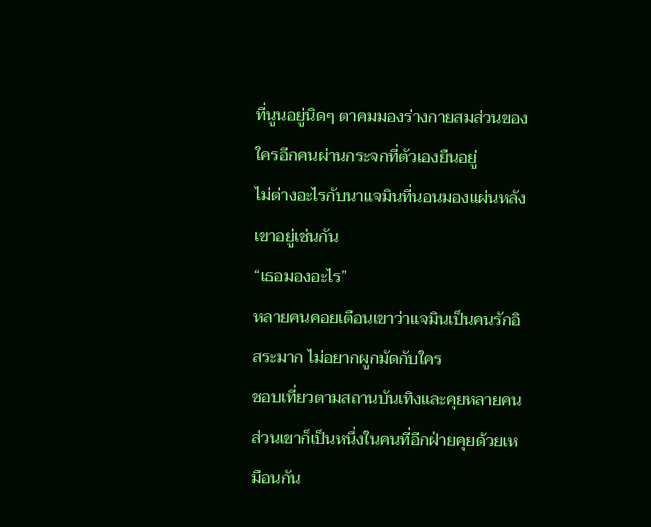ที่นูนอยู่นิดๆ ตาคมมองร่างกายสมส่วนของใครอีกคนผ่านกระจกที่ตัวเองยืนอยู่
ไม่ต่างอะไรกับนาแจมินที่นอนมองแผ่นหลังเขาอยู่เช่นกัน
“เธอมองอะไร”
หลายคนคอยเตือนเขาว่าแจมินเป็นคนรักอิสระมาก ไม่อยากผูกมัดกับใคร
ชอบเที่ยวตามสถานบันเทิงและคุยหลายคน ส่วนเขาก็เป็นหนึ่งในคนที่อีกฝ่ายคุยด้วยเหมือนกัน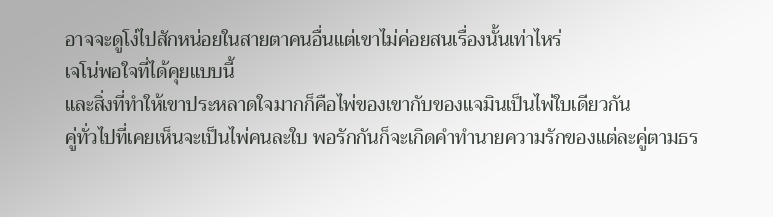อาจจะดูโง่ไปสักหน่อยในสายตาคนอื่นแต่เขาไม่ค่อยสนเรื่องนั้นเท่าไหร่
เจโน่พอใจที่ได้คุยแบบนี้
และสิ่งที่ทำให้เขาประหลาดใจมากก็คือไพ่ของเขากับของแจมินเป็นไพ่ใบเดียวกัน
คู่ทั่วไปที่เคยเห็นจะเป็นไพ่คนละใบ พอรักกันก็จะเกิดคำทำนายความรักของแต่ละคู่ตามธร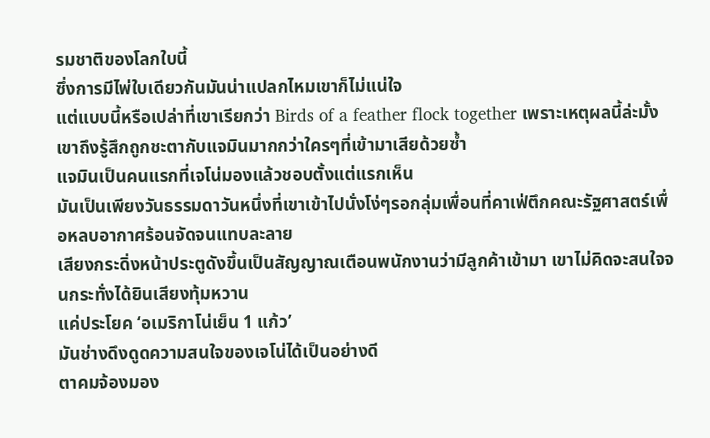รมชาติของโลกใบนี้
ซึ่งการมีไพ่ใบเดียวกันมันน่าแปลกไหมเขาก็ไม่แน่ใจ
แต่แบบนี้หรือเปล่าที่เขาเรียกว่า Birds of a feather flock together เพราะเหตุผลนี้ล่ะมั้ง
เขาถึงรู้สึกถูกชะตากับแจมินมากกว่าใครๆที่เข้ามาเสียด้วยซ้ำ
แจมินเป็นคนแรกที่เจโน่มองแล้วชอบตั้งแต่แรกเห็น
มันเป็นเพียงวันธรรมดาวันหนึ่งที่เขาเข้าไปนั่งโง่ๆรอกลุ่มเพื่อนที่คาเฟ่ตึกคณะรัฐศาสตร์เพื่อหลบอากาศร้อนจัดจนแทบละลาย
เสียงกระดิ่งหน้าประตูดังขึ้นเป็นสัญญาณเตือนพนักงานว่ามีลูกค้าเข้ามา เขาไม่คิดจะสนใจจนกระทั่งได้ยินเสียงทุ้มหวาน
แค่ประโยค ‘อเมริกาโน่เย็น 1 แก้ว’
มันช่างดึงดูดความสนใจของเจโน่ได้เป็นอย่างดี
ตาคมจ้องมอง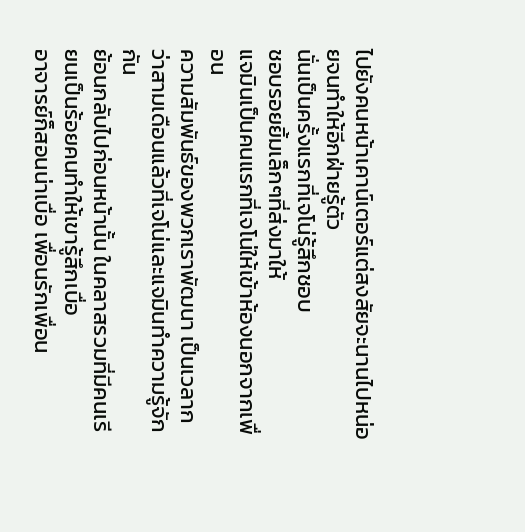ไปยังคนหน้าเคาน์เตอร์แต่สงสัยจะนานไปหน่อยจนทำให้อีกฝ่ายรู้ตัว
นั่นเป็นครั้งแรกที่เจโน่รู้สึกชอบ
ชอบรอยยิ้มเล็กๆที่ส่งมาให้
แจมินเป็นคนแรกที่เจโน่ให้เข้าห้องนอกจากเพื่อน
ความสัมพันธ์ของพวกเราพัฒนา เป็นเวลากว่าสามเดือนแล้วที่เจโน่และแจมินทำความรู้จักกัน
ย้อนกลับไปก่อนหน้านั้น ในคลาสรวมที่มีคนเรียนเป็นร้อยคนทำให้เขารู้สึกเบื่อ
อาจารย์ก็สอนน่าเบื่อ เพื่อนรักเพื่อน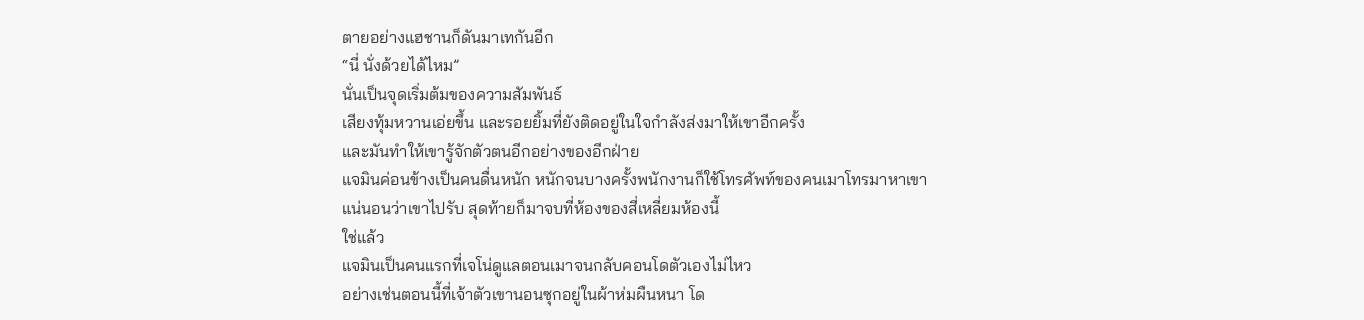ตายอย่างแฮชานก็ดันมาเทกันอีก
“นี่ นั่งด้วยได้ไหม”
นั่นเป็นจุดเริ่มต้มของความสัมพันธ์
เสียงทุ้มหวานเอ่ยขึ้น และรอยยิ้มที่ยังติดอยู่ในใจกำลังส่งมาให้เขาอีกครั้ง
และมันทำให้เขารู้จักตัวตนอีกอย่างของอีกฝ่าย
แจมินค่อนข้างเป็นคนดื่นหนัก หนักจนบางครั้งพนักงานก็ใช้โทรศัพท์ของคนเมาโทรมาหาเขา
แน่นอนว่าเขาไปรับ สุดท้ายก็มาจบที่ห้องของสี่เหลี่ยมห้องนี้
ใช่แล้ว
แจมินเป็นคนแรกที่เจโน่ดูแลตอนเมาจนกลับคอนโดตัวเองไม่ไหว
อย่างเช่นตอนนี้ที่เจ้าตัวเขานอนซุกอยู่ในผ้าห่มผืนหนา โด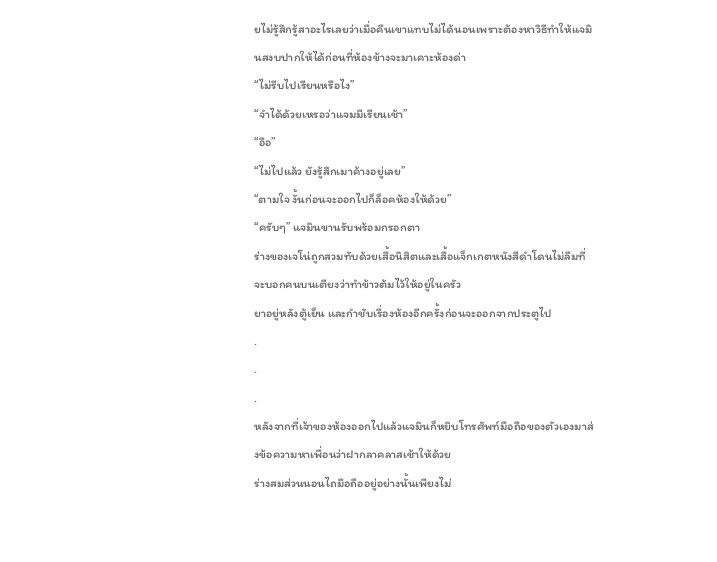ยไม่รู้สึกรู้สาอะไรเลยว่าเมื่อคืนเขาแทบไม่ได้นอนเพราะต้องหาวิธีทำให้แจมินสงบปากให้ได้ก่อนที่ห้องข้างจะมาเคาะห้องด่า
“ไม่รีบไปเรียนหรือไง”
“จำได้ด้วยเหรอว่าแจมมีเรียนเช้า”
“อือ”
“ไม่ไปแล้ว ยังรู้สึกเมาค้างอยู่เลย”
“ตามใจ งั้นก่อนจะออกไปก็ล็อคห้องให้ด้วย”
“ครับๆ” แจมินขานรับพร้อมกรอกตา
ร่างของเจโน่ถูกสวมทับด้วยเสื้อนิสิตและเสื้อแจ็กเกตหนังสีดำโดนไม่ลืมที่จะบอกคนบนเตียงว่าทำข้าวต้มไว้ให้อยู่ในครัว
ยาอยู่หลังตู้เย็น และกำชับเรื่องห้องอีกครั้งก่อนจะออกจากประตูไป
.
.
.
หลังจากที่เจ้าของห้องออกไปแล้วแจมินก็หยิบโทรศัพท์มือถือของตัวเองมาส่งข้อความหาเพื่อนว่าฝากลาคลาสเช้าให้ด้วย
ร่างสมส่วนนอนไถมือถืออยู่อย่างนั้นเพียงไม่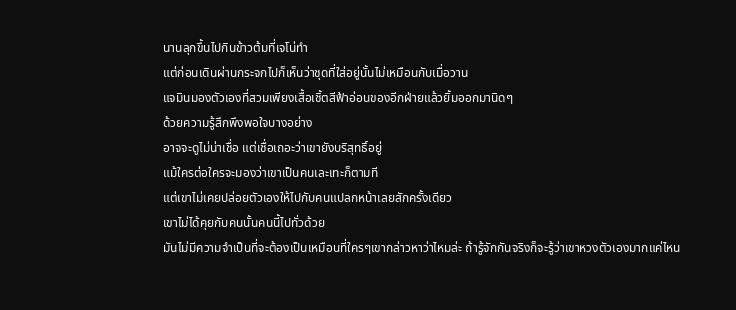นานลุกขึ้นไปกินข้าวต้มที่เจโน่ทำ
แต่ก่อนเดินผ่านกระจกไปก็เห็นว่าชุดที่ใส่อยู่นั้นไม่เหมือนกับเมื่อวาน
แจมินมองตัวเองที่สวมเพียงเสื้อเชิ้ตสีฟ้าอ่อนของอีกฝ่ายแล้วยิ้มออกมานิดๆ
ด้วยความรู้สึกพึงพอใจบางอย่าง
อาจจะดูไม่น่าเชื่อ แต่เชื่อเถอะว่าเขายังบริสุทธิ์อยู่
แม้ใครต่อใครจะมองว่าเขาเป็นคนเละเทะก็ตามที
แต่เขาไม่เคยปล่อยตัวเองให้ไปกับคนแปลกหน้าเลยสักครั้งเดียว
เขาไม่ได้คุยกับคนนั้นคนนี้ไปทั่วด้วย
มันไม่มีความจำเป็นที่จะต้องเป็นเหมือนที่ใครๆเขากล่าวหาว่าไหมล่ะ ถ้ารู้จักกันจริงก็จะรู้ว่าเขาหวงตัวเองมากแค่ไหน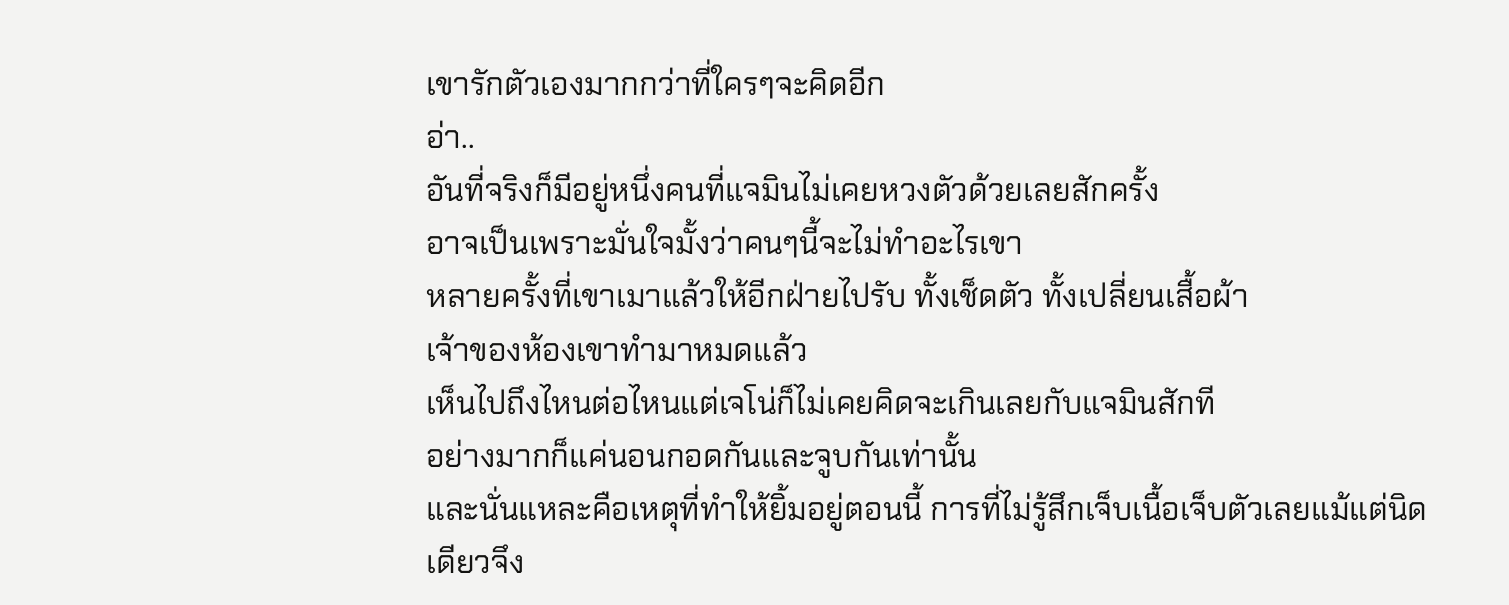เขารักตัวเองมากกว่าที่ใครๆจะคิดอีก
อ่า..
อันที่จริงก็มีอยู่หนึ่งคนที่แจมินไม่เคยหวงตัวด้วยเลยสักครั้ง
อาจเป็นเพราะมั่นใจมั้งว่าคนๆนี้จะไม่ทำอะไรเขา
หลายครั้งที่เขาเมาแล้วให้อีกฝ่ายไปรับ ทั้งเช็ดตัว ทั้งเปลี่ยนเสื้อผ้า
เจ้าของห้องเขาทำมาหมดแล้ว
เห็นไปถึงไหนต่อไหนแต่เจโน่ก็ไม่เคยคิดจะเกินเลยกับแจมินสักที
อย่างมากก็แค่นอนกอดกันและจูบกันเท่านั้น
และนั่นแหละคือเหตุที่ทำให้ยิ้มอยู่ตอนนี้ การที่ไม่รู้สึกเจ็บเนื้อเจ็บตัวเลยแม้แต่นิดเดียวจึง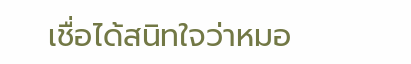เชื่อได้สนิทใจว่าหมอ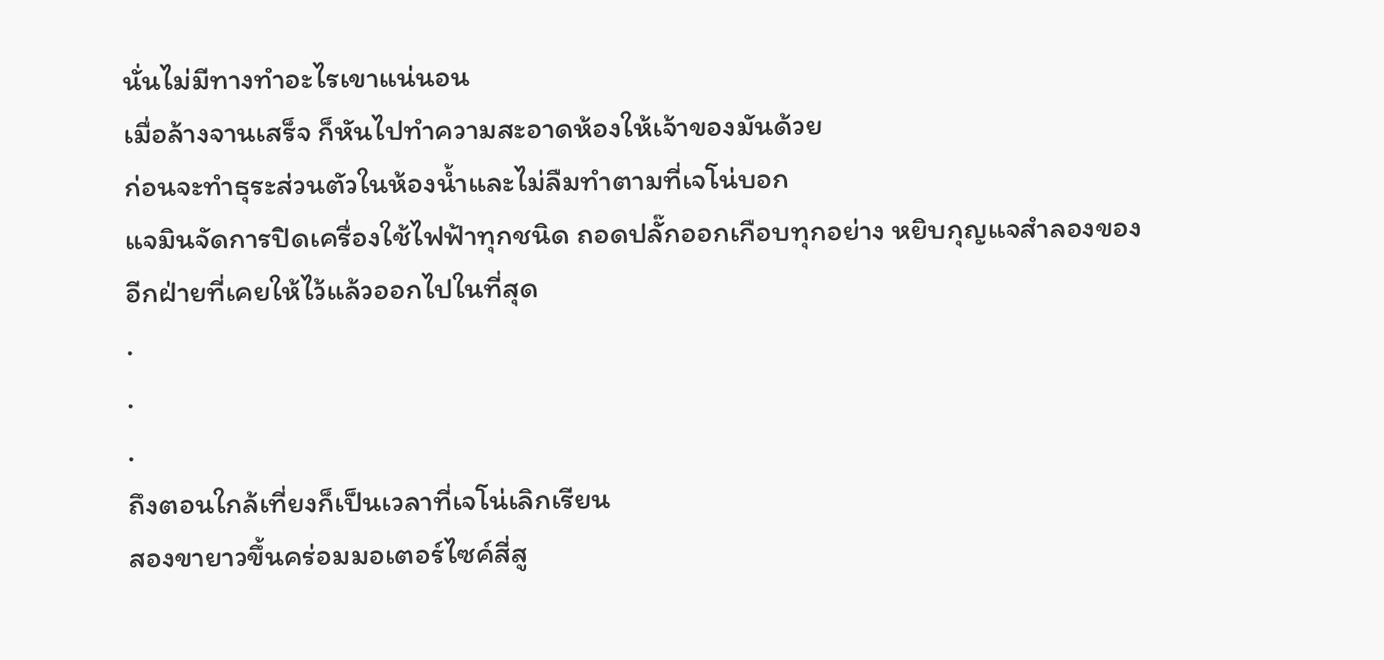นั่นไม่มีทางทำอะไรเขาแน่นอน
เมื่อล้างจานเสร็จ ก็หันไปทำความสะอาดห้องให้เจ้าของมันด้วย
ก่อนจะทำธุระส่วนตัวในห้องน้ำและไม่ลืมทำตามที่เจโน่บอก
แจมินจัดการปิดเครื่องใช้ไฟฟ้าทุกชนิด ถอดปลั๊กออกเกือบทุกอย่าง หยิบกุญแจสำลองของอีกฝ่ายที่เคยให้ไว้แล้วออกไปในที่สุด
.
.
.
ถึงตอนใกล้เที่ยงก็เป็นเวลาที่เจโน่เลิกเรียน
สองขายาวขึ้นคร่อมมอเตอร์ไซค์สี่สู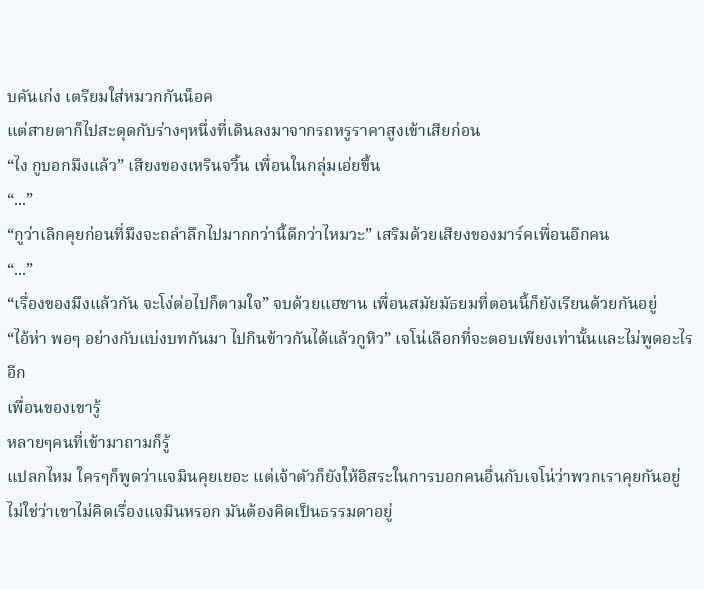บคันเก่ง เตรียมใส่หมวกกันน็อค
แต่สายตาก็ไปสะดุดกับร่างๆหนึ่งที่เดินลงมาจากรถหรูราคาสูงเข้าเสียก่อน
“ไง กูบอกมึงแล้ว” เสียงของเหรินจวิ้น เพื่อนในกลุ่มเอ่ยขึ้น
“...”
“กูว่าเลิกคุยก่อนที่มึงจะถลำลึกไปมากกว่านี้ดีกว่าไหมวะ” เสริมด้วยเสียงของมาร์คเพื่อนอีกคน
“...”
“เรื่องของมึงแล้วกัน จะโง่ต่อไปก็ตามใจ” จบด้วยแฮชาน เพื่อนสมัยมัธยมที่ตอนนี้ก็ยังเรียนด้วยกันอยู่
“ไอ้ห่า พอๆ อย่างกับแบ่งบทกันมา ไปกินข้าวกันได้แล้วกูหิว” เจโน่เลือกที่จะตอบเพียงเท่านั้นและไม่พูดอะไรอีก
เพื่อนของเขารู้
หลายๆคนที่เข้ามาถามก็รู้
แปลกไหม ใครๆก็พูดว่าแจมินคุยเยอะ แต่เจ้าตัวก็ยังให้อิสระในการบอกคนอื่นกับเจโน่ว่าพวกเราคุยกันอยู่
ไม่ใช่ว่าเขาไม่คิดเรื่องแจมินหรอก มันต้องคิดเป็นธรรมดาอยู่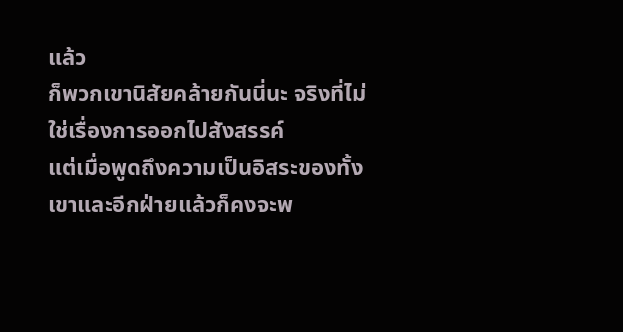แล้ว
ก็พวกเขานิสัยคล้ายกันนี่นะ จริงที่ไม่ใช่เรื่องการออกไปสังสรรค์
แต่เมื่อพูดถึงความเป็นอิสระของทั้งเขาและอีกฝ่ายแล้วก็คงจะพ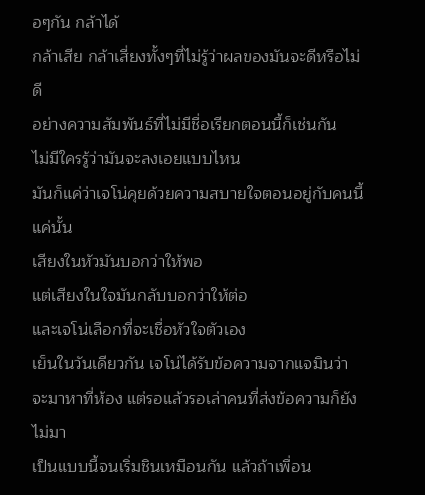อๆกัน กล้าได้
กล้าเสีย กล้าเสี่ยงทั้งๆที่ไม่รู้ว่าผลของมันจะดีหรือไม่ดี
อย่างความสัมพันธ์ที่ไม่มีชื่อเรียกตอนนี้ก็เช่นกัน
ไม่มีใครรู้ว่ามันจะลงเอยแบบไหน
มันก็แค่ว่าเจโน่คุยด้วยความสบายใจตอนอยู่กับคนนี้แค่นั้น
เสียงในหัวมันบอกว่าให้พอ
แต่เสียงในใจมันกลับบอกว่าให้ต่อ
และเจโน่เลือกที่จะเชื่อหัวใจตัวเอง
เย็นในวันเดียวกัน เจโน่ได้รับข้อความจากแจมินว่าจะมาหาที่ห้อง แต่รอแล้วรอเล่าคนที่ส่งข้อความก็ยังไม่มา
เป็นแบบนี้จนเริ่มชินเหมือนกัน แล้วถ้าเพื่อน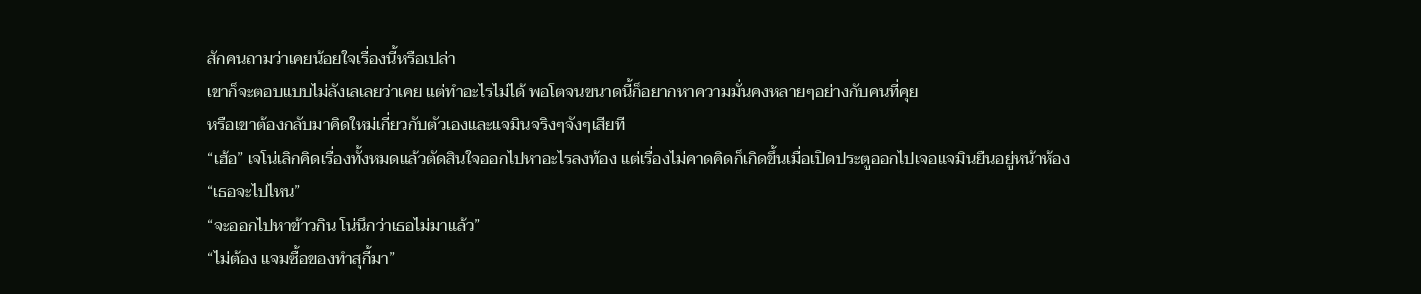สักคนถามว่าเคยน้อยใจเรื่องนี้หรือเปล่า
เขาก็จะตอบแบบไม่ลังเลเลยว่าเคย แต่ทำอะไรไม่ได้ พอโตจนขนาดนี้ก็อยากหาความมั่นคงหลายๆอย่างกับคนที่คุย
หรือเขาต้องกลับมาคิดใหม่เกี่ยวกับตัวเองและแจมินจริงๆจังๆเสียที
“เฮ้อ” เจโน่เลิกคิดเรื่องทั้งหมดแล้วตัดสินใจออกไปหาอะไรลงท้อง แต่เรื่องไม่คาดคิดก็เกิดขึ้นเมื่อเปิดประตูออกไปเจอแจมินยืนอยู่หน้าห้อง
“เธอจะไปไหน”
“จะออกไปหาข้าวกิน โน่นึกว่าเธอไม่มาแล้ว”
“ไม่ต้อง แจมซื้อของทำสุกี้มา”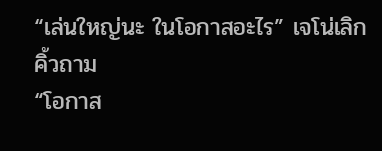“เล่นใหญ่นะ ในโอกาสอะไร” เจโน่เลิกคิ้วถาม
“โอกาส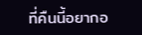ที่คืนนี้อยากอ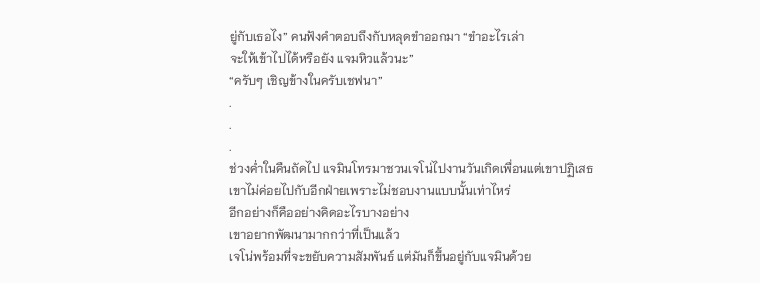ยู่กับเธอไง” คนฟังคำตอบถึงกับหลุดขำออกมา “ขำอะไรเล่า
จะให้เข้าไปได้หรือยัง แจมหิวแล้วนะ”
“ครับๆ เชิญข้างในครับเชฟนา”
.
.
.
ช่วงค่ำในคืนถัดไป แจมินโทรมาชวนเจโน่ไปงานวันเกิดเพื่อนแต่เขาปฏิเสธ
เขาไม่ค่อยไปกับอีกฝ่ายเพราะไม่ชอบงานแบบนั้นเท่าไหร่
อีกอย่างก็คืออย่างคิดอะไรบางอย่าง
เขาอยากพัฒนามากกว่าที่เป็นแล้ว
เจโน่พร้อมที่จะขยับความสัมพันธ์ แต่มันก็ขึ้นอยู่กับแจมินด้วย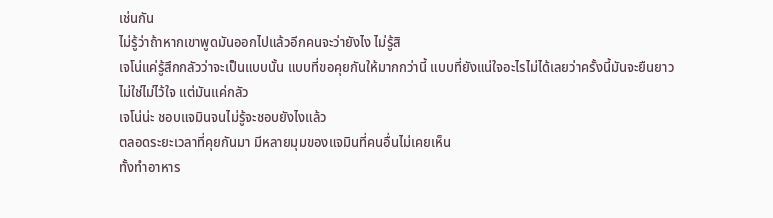เช่นกัน
ไม่รู้ว่าถ้าหากเขาพูดมันออกไปแล้วอีกคนจะว่ายังไง ไม่รู้สิ
เจโน่แค่รู้สึกกลัวว่าจะเป็นแบบนั้น แบบที่ขอคุยกันให้มากกว่านี้ แบบที่ยังแน่ใจอะไรไม่ได้เลยว่าครั้งนี้มันจะยืนยาว
ไม่ใช่ไม่ไว้ใจ แต่มันแค่กลัว
เจโน่น่ะ ชอบแจมินจนไม่รู้จะชอบยังไงแล้ว
ตลอดระยะเวลาที่คุยกันมา มีหลายมุมของแจมินที่คนอื่นไม่เคยเห็น
ทั้งทำอาหาร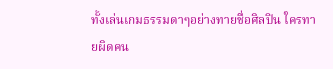ทั้งเล่นเกมธรรมดาๆอย่างทายชื่อศิลปิน ใครทายผิดคน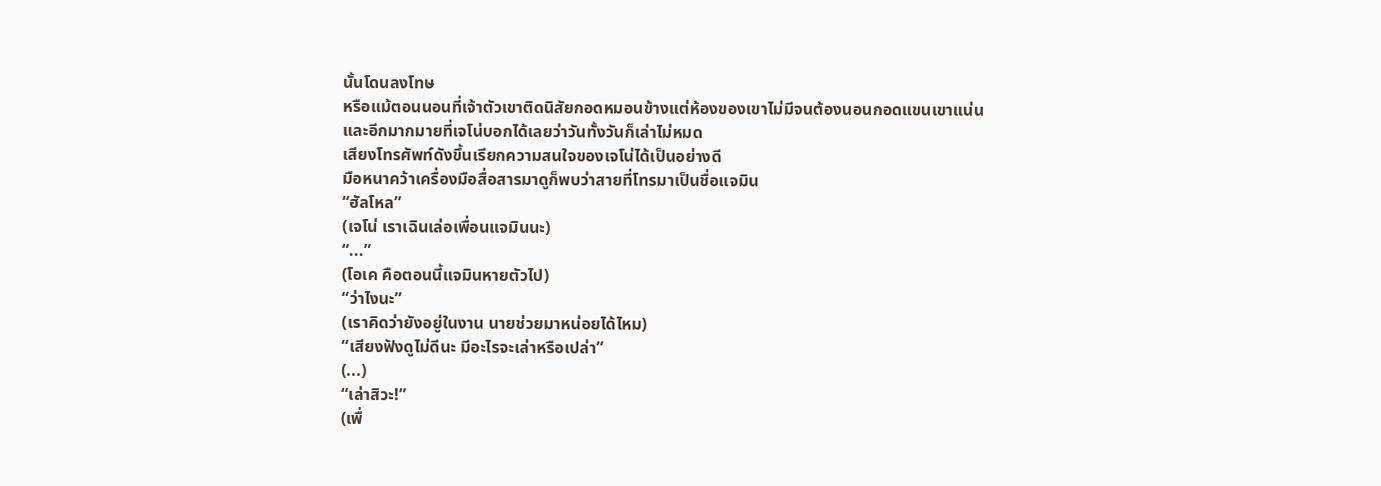นั้นโดนลงโทษ
หรือแม้ตอนนอนที่เจ้าตัวเขาติดนิสัยกอดหมอนข้างแต่ห้องของเขาไม่มีจนต้องนอนกอดแขนเขาแน่น
และอีกมากมายที่เจโน่บอกได้เลยว่าวันทั้งวันก็เล่าไม่หมด
เสียงโทรศัพท์ดังขึ้นเรียกความสนใจของเจโน่ได้เป็นอย่างดี
มือหนาคว้าเครื่องมือสื่อสารมาดูก็พบว่าสายที่โทรมาเป็นชื่อแจมิน
“ฮัลโหล”
(เจโน่ เราเฉินเล่อเพื่อนแจมินนะ)
“...”
(โอเค คือตอนนี้แจมินหายตัวไป)
“ว่าไงนะ”
(เราคิดว่ายังอยู่ในงาน นายช่วยมาหน่อยได้ไหม)
“เสียงฟังดูไม่ดีนะ มีอะไรจะเล่าหรือเปล่า”
(...)
“เล่าสิวะ!”
(เพื่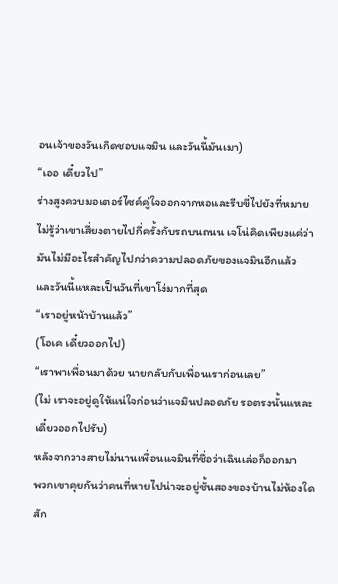อนเจ้าของวันเกิดชอบแจมิน และวันนี้มันเมา)
“เออ เดี๋ยวไป”
ร่างสูงควบมอเตอร์ไซค์คู่ใจออกจากหอและรีบขี่ไปยังที่หมาย
ไม่รู้ว่าเขาเสี่ยงตายไปกี่ครั้งกับรถบนถนน เจโน่คิดเพียงแค่ว่ามันไม่มีอะไรสำคัญไปกว่าความปลอดภัยของแจมินอีกแล้ว
และวันนี้แหละเป็นวันที่เขาโง่มากที่สุด
“เราอยู่หน้าบ้านแล้ว”
(โอเค เดี๋ยวออกไป)
“เราพาเพื่อนมาด้วย นายกลับกับเพื่อนเราก่อนเลย”
(ไม่ เราจะอยู่ดูให้แน่ใจก่อนว่าแจมินปลอดภัย รอตรงนั้นแหละเดี๋ยวออกไปรับ)
หลังจากวางสายไม่นานเพื่อนแจมินที่ชื่อว่าเฉินเล่อก็ออกมา
พวกเขาคุยกันว่าคนที่หายไปน่าจะอยู่ชั้นสองของบ้านไม่ห้องใดสัก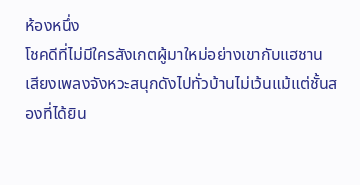ห้องหนึ่ง
โชคดีที่ไม่มีใครสังเกตผู้มาใหม่อย่างเขากับแฮชาน
เสียงเพลงจังหวะสนุกดังไปทั่วบ้านไม่เว้นแม้แต่ชั้นสองที่ได้ยิน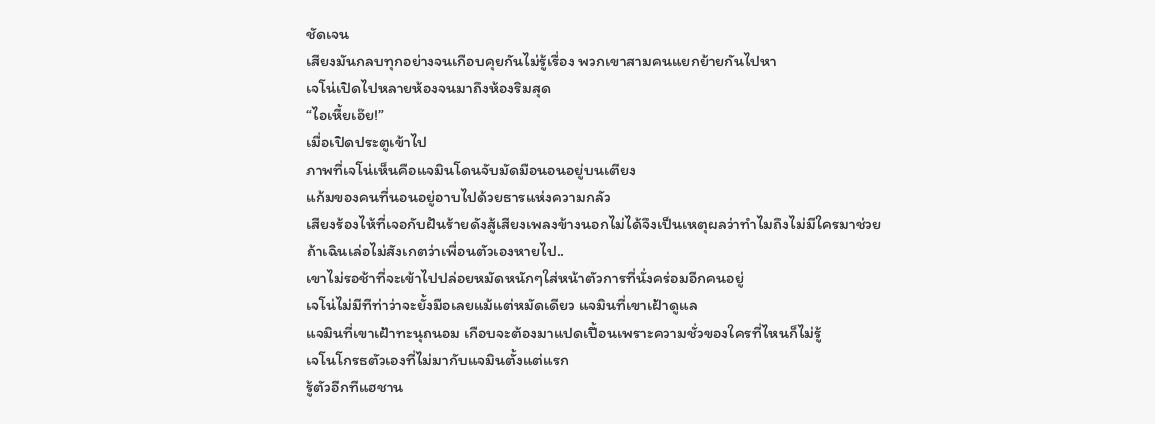ชัดเจน
เสียงมันกลบทุกอย่างจนเกือบคุยกันไม่รู้เรื่อง พวกเขาสามคนแยกย้ายกันไปหา
เจโน่เปิดไปหลายห้องจนมาถึงห้องริมสุด
“ไอเหี้ยเอ๊ย!”
เมื่อเปิดประตูเข้าไป
ภาพที่เจโน่เห็นคือแจมินโดนจับมัดมือนอนอยู่บนเตียง
แก้มของคนที่นอนอยู่อาบไปด้วยธารแห่งความกลัว
เสียงร้องไห้ที่เจอกับฝันร้ายดังสู้เสียงเพลงข้างนอกไม่ได้จึงเป็นเหตุผลว่าทำไมถึงไม่มีใครมาช่วย
ถ้าเฉินเล่อไม่สังเกตว่าเพื่อนตัวเองหายไป..
เขาไม่รอช้าที่จะเข้าไปปล่อยหมัดหนักๆใส่หน้าตัวการที่นั่งคร่อมอีกคนอยู่
เจโน่ไม่มีทีท่าว่าจะยั้งมือเลยแม้แต่หมัดเดียว แจมินที่เขาเฝ้าดูแล
แจมินที่เขาเฝ้าทะนุถนอม เกือบจะต้องมาแปดเปื้อนเพราะความชั่วของใครที่ไหนก็ไม่รู้
เจโนโกรธตัวเองที่ไม่มากับแจมินตั้งแต่แรก
รู้ตัวอีกทีแฮชาน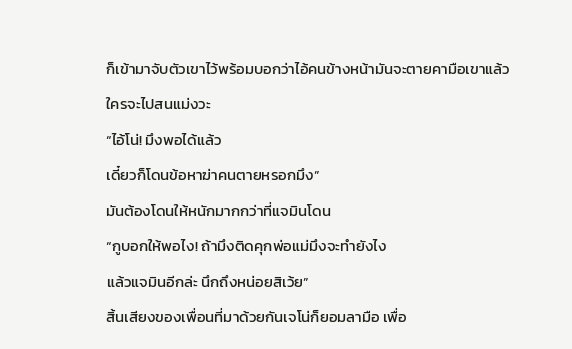ก็เข้ามาจับตัวเขาไว้พร้อมบอกว่าไอ้คนข้างหน้ามันจะตายคามือเขาแล้ว
ใครจะไปสนแม่งวะ
“ไอ้โน่! มึงพอได้แล้ว
เดี๋ยวก็โดนข้อหาฆ่าคนตายหรอกมึง”
มันต้องโดนให้หนักมากกว่าที่แจมินโดน
“กูบอกให้พอไง! ถ้ามึงติดคุกพ่อแม่มึงจะทำยังไง
แล้วแจมินอีกล่ะ นึกถึงหน่อยสิเว้ย”
สิ้นเสียงของเพื่อนที่มาด้วยกันเจโน่ก็ยอมลามือ เพื่อ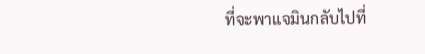ที่จะพาแจมินกลับไปที่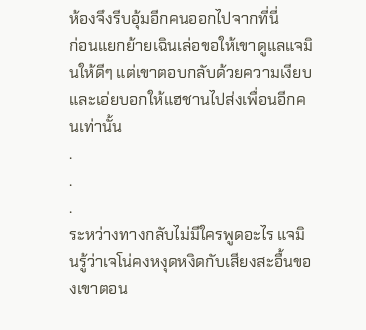ห้องจึงรีบอุ้มอีกคนออกไปจากที่นี่
ก่อนแยกย้ายเฉินเล่อขอให้เขาดูแลแจมินให้ดีๆ แต่เขาตอบกลับด้วยความเงียบและเอ่ยบอกให้แฮชานไปส่งเพื่อนอีกคนเท่านั้น
.
.
.
ระหว่างทางกลับไม่มีใครพูดอะไร แจมินรู้ว่าเจโน่คงหงุดหงิดกับเสียงสะอื้นของเขาตอน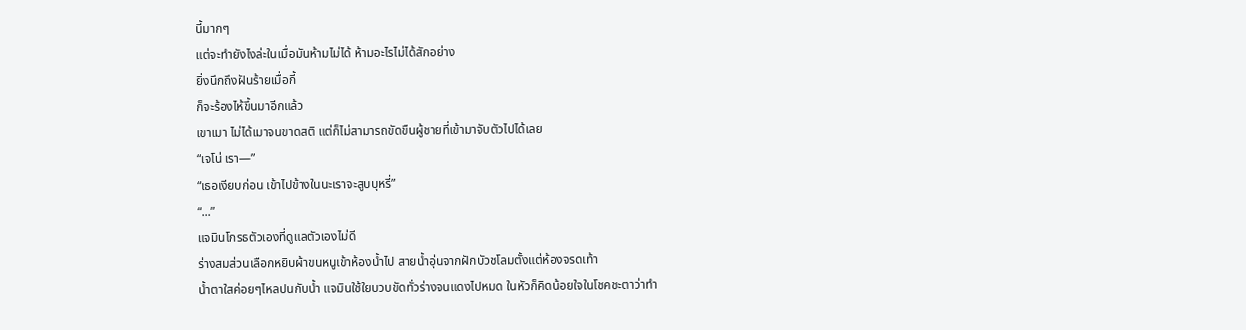นี้มากๆ
แต่จะทำยังไงล่ะในเมื่อมันห้ามไม่ได้ ห้ามอะไรไม่ได้สักอย่าง
ยิ่งนึกถึงฝันร้ายเมื่อกี้
ก็จะร้องไห้ขึ้นมาอีกแล้ว
เขาเมา ไม่ได้เมาจนขาดสติ แต่ก็ไม่สามารถขัดขืนผู้ชายที่เข้ามาจับตัวไปได้เลย
“เจโน่ เรา—”
“เธอเงียบก่อน เข้าไปข้างในนะเราจะสูบบุหรี่”
“...”
แจมินโกรธตัวเองที่ดูแลตัวเองไม่ดี
ร่างสมส่วนเลือกหยิบผ้าขนหนูเข้าห้องน้ำไป สายน้ำอุ่นจากฝักบัวชโลมตั้งแต่ห้องจรดเท้า
น้ำตาใสค่อยๆไหลปนกับน้ำ แจมินใช้ใยบวบขัดทั่วร่างจนแดงไปหมด ในหัวก็คิดน้อยใจในโชคชะตาว่าทำ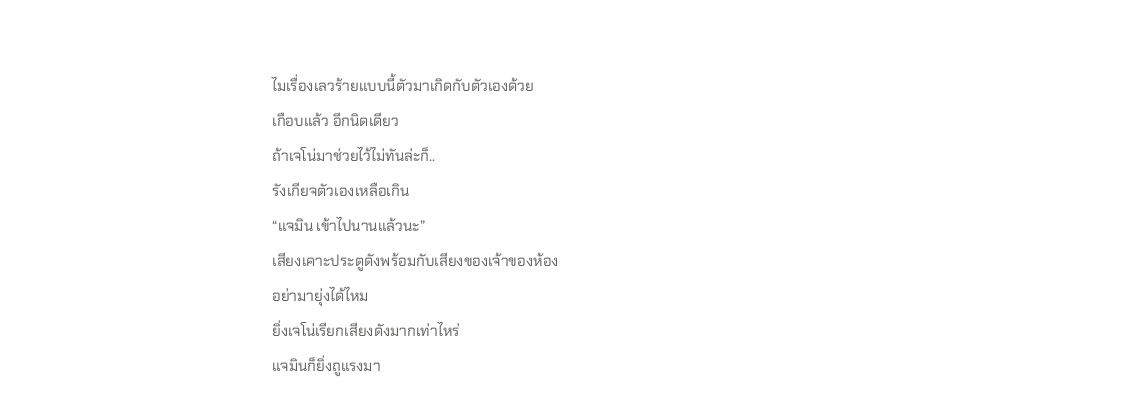ไมเรื่องเลวร้ายแบบนี้ตัวมาเกิดกับตัวเองด้วย
เกือบแล้ว อีกนิดเดียว
ถ้าเจโน่มาช่วยไว้ไม่ทันล่ะก็..
รังเกียจตัวเองเหลือเกิน
“แจมิน เข้าไปนานแล้วนะ”
เสียงเคาะประตูดังพร้อมกับเสียงของเจ้าของห้อง
อย่ามายุ่งได้ไหม
ยิ่งเจโน่เรียกเสียงดังมากเท่าไหร่
แจมินก็ยิ่งถูแรงมา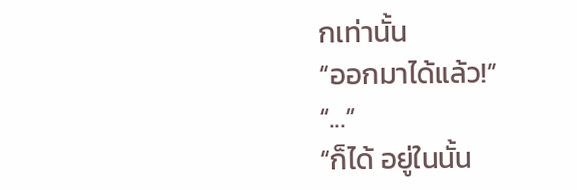กเท่านั้น
“ออกมาได้แล้ว!”
“...”
“ก็ได้ อยู่ในนั้น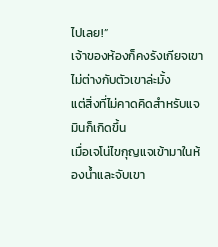ไปเลย!”
เจ้าของห้องก็คงรังเกียจเขาไม่ต่างกับตัวเขาล่ะมั้ง
แต่สิ่งที่ไม่คาดคิดสำหรับแจมินก็เกิดขึ้น
เมื่อเจโน่ไขกุญแจเข้ามาในห้องน้ำและจับเขา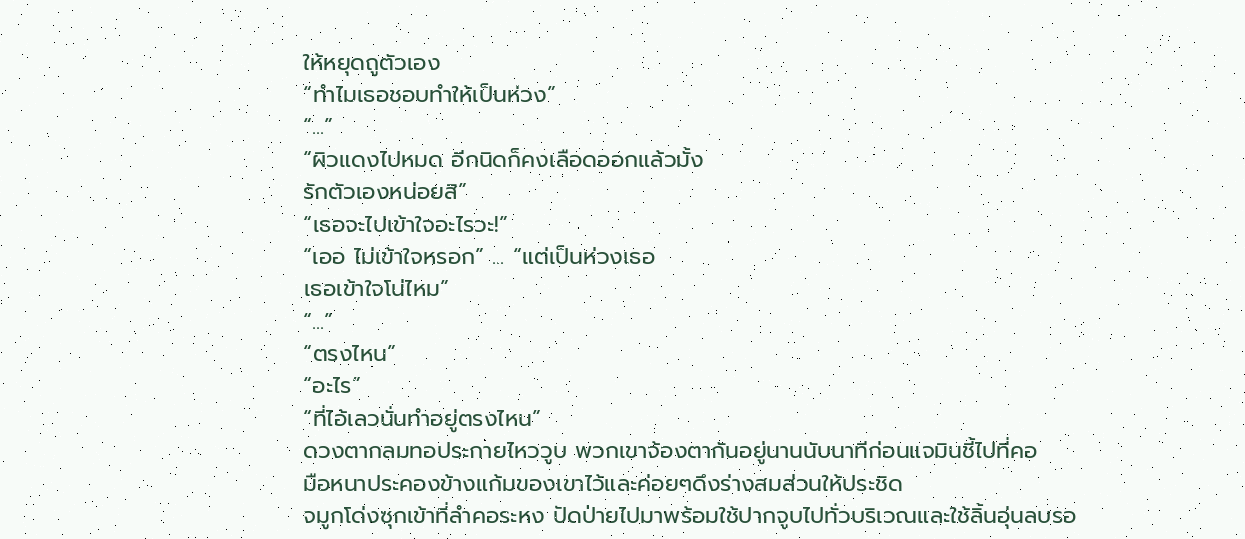ให้หยุดถูตัวเอง
“ทำไมเธอชอบทำให้เป็นห่วง”
“...”
“ผิวแดงไปหมด อีกนิดก็คงเลือดออกแล้วมั้ง
รักตัวเองหน่อยสิ”
“เธอจะไปเข้าใจอะไรวะ!”
“เออ ไม่เข้าใจหรอก” ... “แต่เป็นห่วงเธอ
เธอเข้าใจโน่ไหม”
“...”
“ตรงไหน”
“อะไร”
“ที่ไอ้เลวนั่นทำอยู่ตรงไหน”
ดวงตากลมทอประกายไหววูบ พวกเขาจ้องตากันอยู่นานนับนาทีก่อนแจมินชี้ไปที่คอ
มือหนาประคองข้างแก้มของเขาไว้และค่อยๆดึงร่างสมส่วนให้ประชิด
จมูกโด่งซุกเข้าที่ลำคอระหง ปัดป่ายไปมาพร้อมใช้ปากจูบไปทั่วบริเวณและใช้ลิ้นอุ่นลบรอ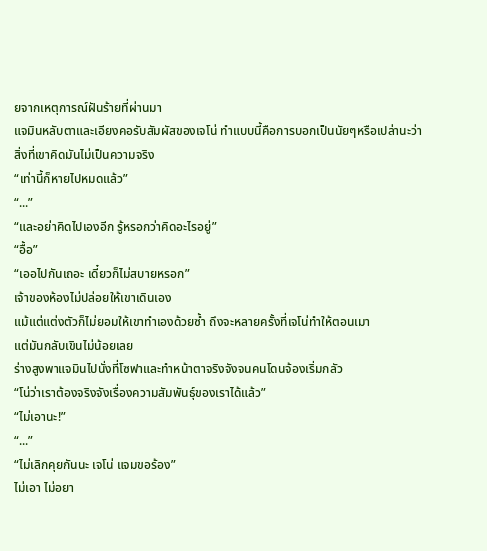ยจากเหตุการณ์ฝันร้ายที่ผ่านมา
แจมินหลับตาและเอียงคอรับสัมผัสของเจโน่ ทำแบบนี้คือการบอกเป็นนัยๆหรือเปล่านะว่าสิ่งที่เขาคิดมันไม่เป็นความจริง
“เท่านี้ก็หายไปหมดแล้ว”
“...”
“และอย่าคิดไปเองอีก รู้หรอกว่าคิดอะไรอยู่”
“อื้อ”
“เออไปกันเถอะ เดี๋ยวก็ไม่สบายหรอก”
เจ้าของห้องไม่ปล่อยให้เขาเดินเอง
แม้แต่แต่งตัวก็ไม่ยอมให้เขาทำเองด้วยซ้ำ ถึงจะหลายครั้งที่เจโน่ทำให้ตอนเมา
แต่มันกลับเขินไม่น้อยเลย
ร่างสูงพาแจมินไปนั่งที่โซฟาและทำหน้าตาจริงจังจนคนโดนจ้องเริ่มกลัว
“โน่ว่าเราต้องจริงจังเรื่องความสัมพันธุ์ของเราได้แล้ว”
“ไม่เอานะ!”
“...”
“ไม่เลิกคุยกันนะ เจโน่ แจมขอร้อง”
ไม่เอา ไม่อยา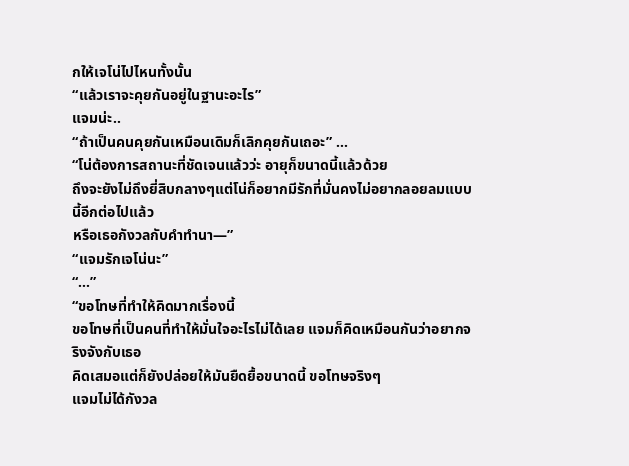กให้เจโน่ไปไหนทั้งนั้น
“แล้วเราจะคุยกันอยู่ในฐานะอะไร”
แจมน่ะ..
“ถ้าเป็นคนคุยกันเหมือนเดิมก็เลิกคุยกันเถอะ” ...
“โน่ต้องการสถานะที่ชัดเจนแล้วว่ะ อายุก็ขนาดนี้แล้วด้วย
ถึงจะยังไม่ถึงยี่สิบกลางๆแต่โน่ก็อยากมีรักที่มั่นคงไม่อยากลอยลมแบบนี้อีกต่อไปแล้ว
หรือเธอกังวลกับคำทำนา—”
“แจมรักเจโน่นะ”
“...”
“ขอโทษที่ทำให้คิดมากเรื่องนี้
ขอโทษที่เป็นคนที่ทำให้มั่นใจอะไรไม่ได้เลย แจมก็คิดเหมือนกันว่าอยากจริงจังกับเธอ
คิดเสมอแต่ก็ยังปล่อยให้มันยืดยื้อขนาดนี้ ขอโทษจริงๆ
แจมไม่ได้กังวล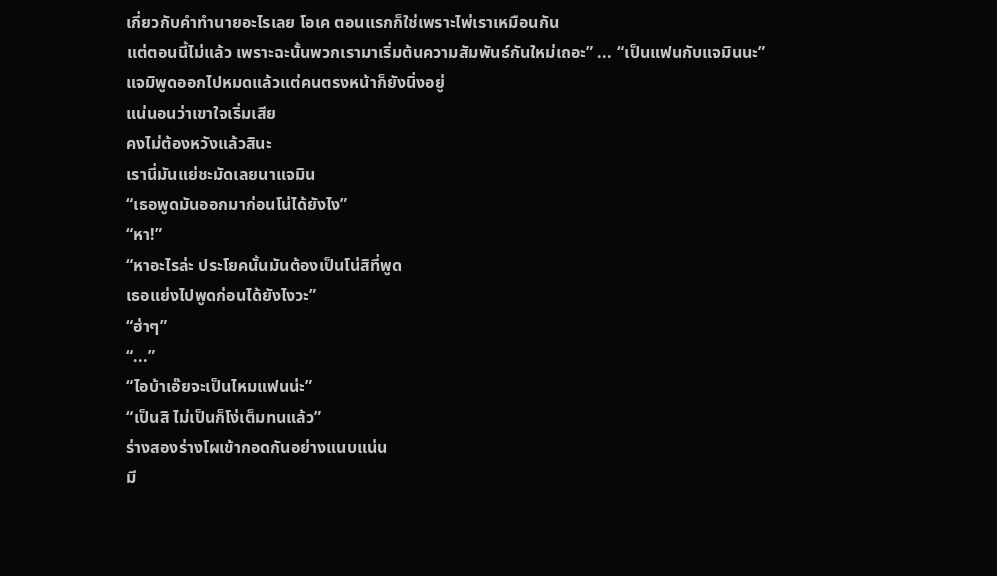เกี่ยวกับคำทำนายอะไรเลย โอเค ตอนแรกก็ใช่เพราะไพ่เราเหมือนกัน
แต่ตอนนี้ไม่แล้ว เพราะฉะนั้นพวกเรามาเริ่มต้นความสัมพันธ์กันใหม่เถอะ” ... “เป็นแฟนกับแจมินนะ”
แจมิพูดออกไปหมดแล้วแต่คนตรงหน้าก็ยังนิ่งอยู่
แน่นอนว่าเขาใจเริ่มเสีย
คงไม่ต้องหวังแล้วสินะ
เรานี่มันแย่ชะมัดเลยนาแจมิน
“เธอพูดมันออกมาก่อนโน่ได้ยังไง”
“หา!”
“หาอะไรล่ะ ประโยคนั้นมันต้องเป็นโน่สิที่พูด
เธอแย่งไปพูดก่อนได้ยังไงวะ”
“ฮ่าๆ”
“...”
“ไอบ้าเอ๊ยจะเป็นไหมแฟนน่ะ”
“เป็นสิ ไม่เป็นก็โง่เต็มทนแล้ว”
ร่างสองร่างโผเข้ากอดกันอย่างแนบแน่น
มี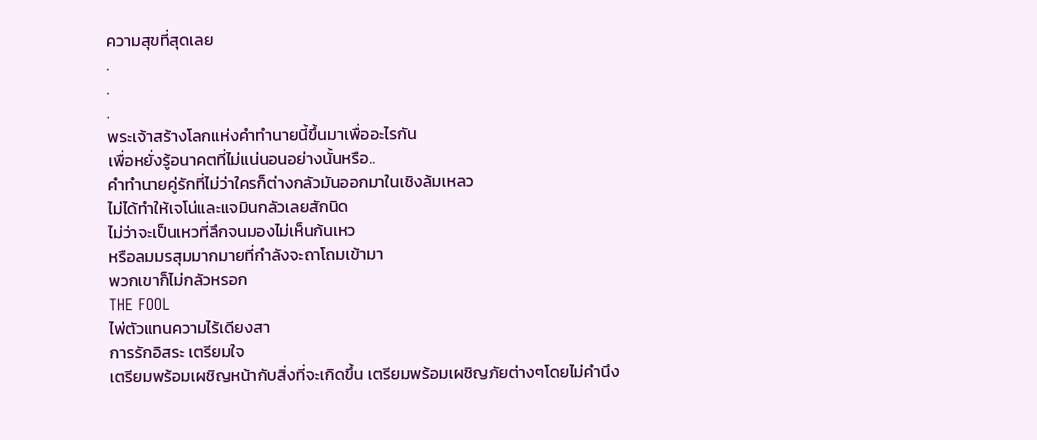ความสุขที่สุดเลย
.
.
.
พระเจ้าสร้างโลกแห่งคำทำนายนี้ขึ้นมาเพื่ออะไรกัน
เพื่อหยั่งรู้อนาคตที่ไม่แน่นอนอย่างนั้นหรือ..
คำทำนายคู่รักที่ไม่ว่าใครก็ต่างกลัวมันออกมาในเชิงล้มเหลว
ไม่ได้ทำให้เจโน่และแจมินกลัวเลยสักนิด
ไม่ว่าจะเป็นเหวที่ลึกจนมองไม่เห็นก้นเหว
หรือลมมรสุมมากมายที่กำลังจะถาโถมเข้ามา
พวกเขาก็ไม่กลัวหรอก
THE FOOL
ไพ่ตัวแทนความไร้เดียงสา
การรักอิสระ เตรียมใจ
เตรียมพร้อมเผชิญหน้ากับสิ่งที่จะเกิดขึ้น เตรียมพร้อมเผชิญภัยต่างๆโดยไม่คำนึง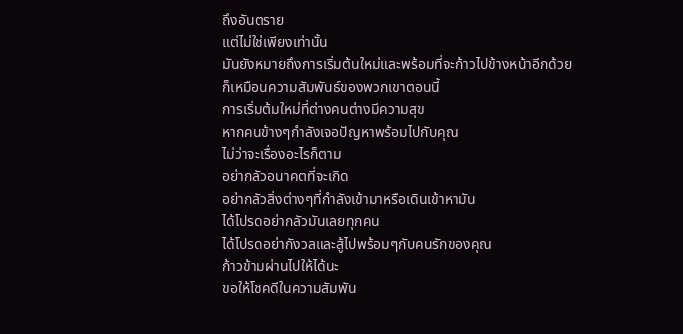ถึงอันตราย
แต่ไม่ใช่เพียงเท่านั้น
มันยังหมายถึงการเริ่มต้นใหม่และพร้อมที่จะก้าวไปข้างหน้าอีกด้วย
ก็เหมือนความสัมพันธ์ของพวกเขาตอนนี้
การเริ่มต้มใหม่ที่ต่างคนต่างมีความสุข
หากคนข้างๆกำลังเจอปัญหาพร้อมไปกับคุณ
ไม่ว่าจะเรื่องอะไรก็ตาม
อย่ากลัวอนาคตที่จะเกิด
อย่ากลัวสิ่งต่างๆที่กำลังเข้ามาหรือเดินเข้าหามัน
ได้โปรดอย่ากลัวมันเลยทุกคน
ได้โปรดอย่ากังวลและสู้ไปพร้อมๆกับคนรักของคุณ
ก้าวข้ามผ่านไปให้ได้นะ
ขอให้โชคดีในความสัมพัน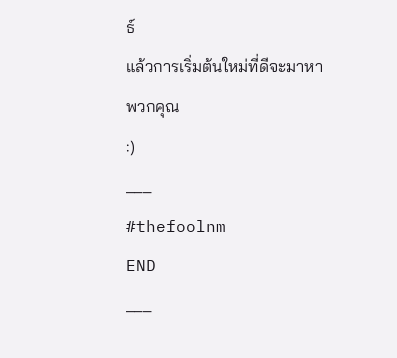ธ์
แล้วการเริ่มต้นใหม่ที่ดีจะมาหาพวกคุณ
:)
___
#thefoolnm
END
___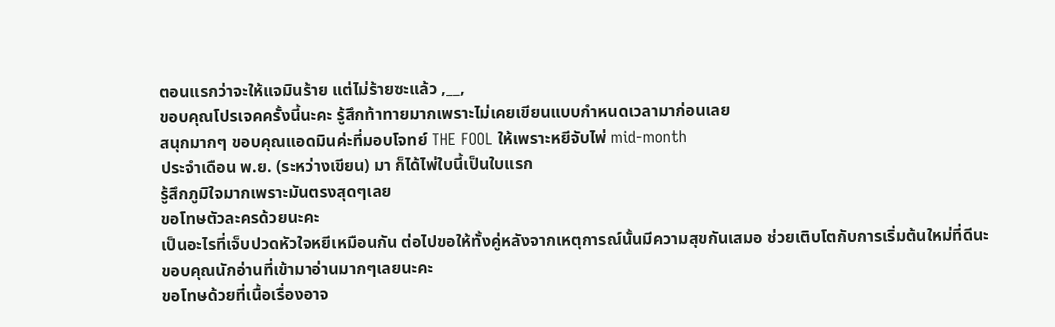ตอนแรกว่าจะให้แจมินร้าย แต่ไม่ร้ายซะแล้ว ,__,
ขอบคุณโปรเจคครั้งนี้นะคะ รู้สึกท้าทายมากเพราะไม่เคยเขียนแบบกำหนดเวลามาก่อนเลย
สนุกมากๆ ขอบคุณแอดมินค่ะที่มอบโจทย์ THE FOOL ให้เพราะหยีจับไพ่ mid-month
ประจำเดือน พ.ย. (ระหว่างเขียน) มา ก็ได้ไพ่ใบนี้เป็นใบแรก
รู้สึกภูมิใจมากเพราะมันตรงสุดๆเลย
ขอโทษตัวละครด้วยนะคะ
เป็นอะไรที่เจ็บปวดหัวใจหยีเหมือนกัน ต่อไปขอให้ทั้งคู่หลังจากเหตุการณ์นั้นมีความสุขกันเสมอ ช่วยเติบโตกับการเริ่มต้นใหม่ที่ดีนะ
ขอบคุณนักอ่านที่เข้ามาอ่านมากๆเลยนะคะ
ขอโทษด้วยที่เนื้อเรื่องอาจ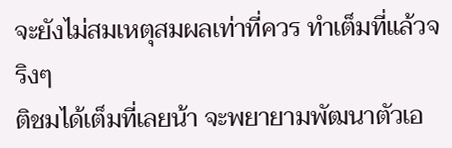จะยังไม่สมเหตุสมผลเท่าที่ควร ทำเต็มที่แล้วจริงๆ
ติชมได้เต็มที่เลยน้า จะพยายามพัฒนาตัวเอ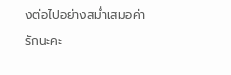งต่อไปอย่างสม่ำเสมอค่า
รักนะคะ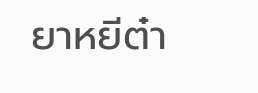ยาหยีต๋า